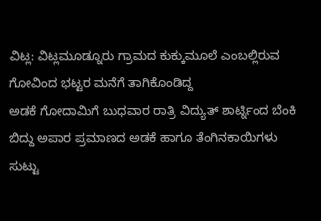ವಿಟ್ಲ: ವಿಟ್ಲಮೂಡ್ನೂರು ಗ್ರಾಮದ ಕುಕ್ಕುಮೂಲೆ ಎಂಬಲ್ಲಿರುವ ಗೋವಿಂದ ಭಟ್ಟರ ಮನೆಗೆ ತಾಗಿಕೊಂಡಿದ್ದ
ಅಡಕೆ ಗೋದಾಮಿಗೆ ಬುಧವಾರ ರಾತ್ರಿ ವಿದ್ಯುತ್ ಶಾರ್ಟ್ನಿಂದ ಬೆಂಕಿ ಬಿದ್ದು ಅಪಾರ ಪ್ರಮಾಣದ ಅಡಕೆ ಹಾಗೂ ತೆಂಗಿನಕಾಯಿಗಳು ಸುಟ್ಟು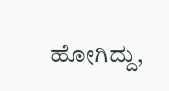ಹೋಗಿದ್ದು,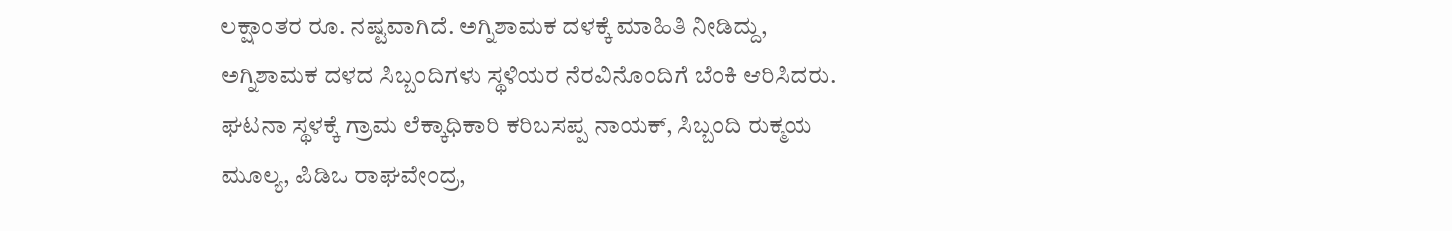ಲಕ್ಷಾಂತರ ರೂ. ನಷ್ಟವಾಗಿದೆ. ಅಗ್ನಿಶಾಮಕ ದಳಕ್ಕೆ ಮಾಹಿತಿ ನೀಡಿದ್ದು, ಅಗ್ನಿಶಾಮಕ ದಳದ ಸಿಬ್ಬಂದಿಗಳು ಸ್ಥಳಿಯರ ನೆರವಿನೊಂದಿಗೆ ಬೆಂಕಿ ಆರಿಸಿದರು.
ಘಟನಾ ಸ್ಥಳಕ್ಕೆ ಗ್ರಾಮ ಲೆಕ್ಕಾಧಿಕಾರಿ ಕರಿಬಸಪ್ಪ ನಾಯಕ್, ಸಿಬ್ಬಂದಿ ರುಕ್ಮಯ ಮೂಲ್ಯ, ಪಿಡಿಒ ರಾಘವೇಂದ್ರ,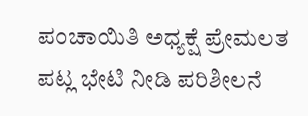ಪಂಚಾಯಿತಿ ಅಧ್ಯಕ್ಷೆ ಪ್ರೇಮಲತ ಪಟ್ಲ ಭೇಟಿ ನೀಡಿ ಪರಿಶೀಲನೆ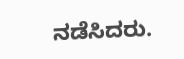ನಡೆಸಿದರು.